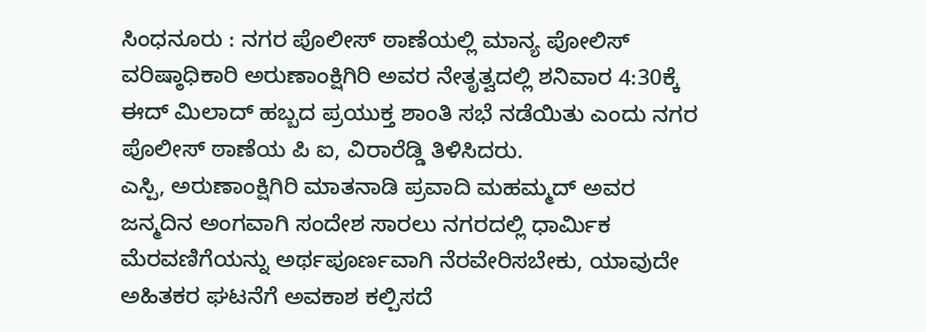ಸಿಂಧನೂರು : ನಗರ ಪೊಲೀಸ್ ಠಾಣೆಯಲ್ಲಿ ಮಾನ್ಯ ಪೋಲಿಸ್ ವರಿಷ್ಠಾಧಿಕಾರಿ ಅರುಣಾಂಕ್ಷಿಗಿರಿ ಅವರ ನೇತೃತ್ವದಲ್ಲಿ ಶನಿವಾರ 4:30ಕ್ಕೆ ಈದ್ ಮಿಲಾದ್ ಹಬ್ಬದ ಪ್ರಯುಕ್ತ ಶಾಂತಿ ಸಭೆ ನಡೆಯಿತು ಎಂದು ನಗರ ಪೊಲೀಸ್ ಠಾಣೆಯ ಪಿ ಐ, ವಿರಾರೆಡ್ಡಿ ತಿಳಿಸಿದರು.
ಎಸ್ಪಿ, ಅರುಣಾಂಕ್ಷಿಗಿರಿ ಮಾತನಾಡಿ ಪ್ರವಾದಿ ಮಹಮ್ಮದ್ ಅವರ ಜನ್ಮದಿನ ಅಂಗವಾಗಿ ಸಂದೇಶ ಸಾರಲು ನಗರದಲ್ಲಿ ಧಾರ್ಮಿಕ ಮೆರವಣಿಗೆಯನ್ನು ಅರ್ಥಪೂರ್ಣವಾಗಿ ನೆರವೇರಿಸಬೇಕು, ಯಾವುದೇ ಅಹಿತಕರ ಘಟನೆಗೆ ಅವಕಾಶ ಕಲ್ಪಿಸದೆ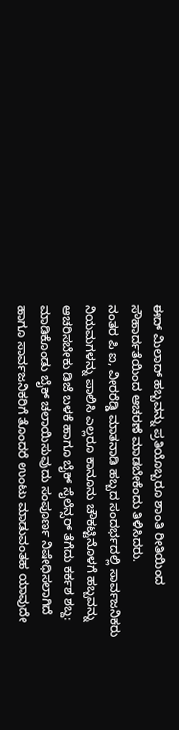ಈದ್ ಮಿಲಾದ್ ಹಬ್ಬವನ್ನು ಪ್ರತಿಯೊಬ್ಬರೂ ಶಾಂತಿ ರೀತಿಯಿಂದ ಸೌಹಾರ್ದತೆಯಿಂದ ಆಚರಣೆ ಮಾಡಬೇಕೆಂದು ತಿಳಿಸಿದರು.
ನಂತರ ಪಿ ಐ, ವೀರರೆಡ್ಡಿ ಮಾತನಾಡಿ ಹಬ್ಬದ ಸಂದರ್ಭದಲ್ಲಿ ಸಾರ್ವಜನಿಕರು ನಿಯಮಗಳನ್ನು ಪಾಲಿಸಿ ಎಲ್ಲರೂ ಕಾನೂನು ಚೌಕಟ್ಟಿನೊಳಗೆ ಹಬ್ಬವನ್ನು ಆಚರಿಸಬೇಕು ಡಿಜೆ ಬಳಕೆ ಹಾಗೂ ಬೈಕ್ ಸೈಲೆನ್ಸರ್ ತೆಗೆದು ಕರ್ಕಶ ಶಬ್ದ: ಮಾಡಿಕೊಂಡು ಬೈಕ್ ಚಲಾಯಿಸುವುದು ಸಂಪೂರ್ಣ ನಿಷೇಧಿಸಲಾಗಿದೆ ಹಾಗೂ ಸಾರ್ವಜನಿಕರಿಗೆ ತೊಂದರೆ ಉಂಟು ಮಾಡುವಂತಹ ಯಾವುದೇ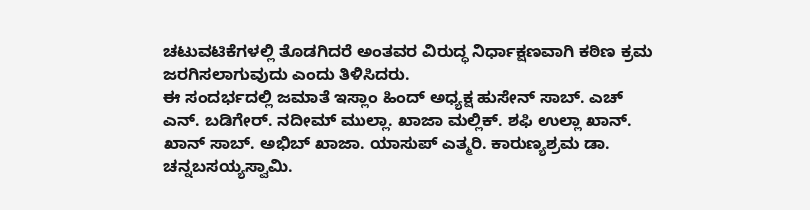ಚಟುವಟಿಕೆಗಳಲ್ಲಿ ತೊಡಗಿದರೆ ಅಂತವರ ವಿರುದ್ಧ ನಿರ್ಧಾಕ್ಷಣವಾಗಿ ಕಠಿಣ ಕ್ರಮ ಜರಗಿಸಲಾಗುವುದು ಎಂದು ತಿಳಿಸಿದರು.
ಈ ಸಂದರ್ಭದಲ್ಲಿ ಜಮಾತೆ ಇಸ್ಲಾಂ ಹಿಂದ್ ಅಧ್ಯಕ್ಷ ಹುಸೇನ್ ಸಾಬ್. ಎಚ್ ಎನ್. ಬಡಿಗೇರ್. ನದೀಮ್ ಮುಲ್ಲಾ. ಖಾಜಾ ಮಲ್ಲಿಕ್. ಶಫಿ ಉಲ್ಲಾ ಖಾನ್. ಖಾನ್ ಸಾಬ್. ಅಭಿಬ್ ಖಾಜಾ. ಯಾಸುಪ್ ಎತ್ಮರಿ. ಕಾರುಣ್ಯಶ್ರಮ ಡಾ. ಚನ್ನಬಸಯ್ಯಸ್ವಾಮಿ.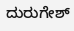ದುರುಗೇಶ್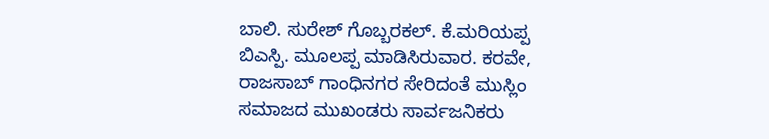ಬಾಲಿ. ಸುರೇಶ್ ಗೊಬ್ಬರಕಲ್. ಕೆ.ಮರಿಯಪ್ಪ ಬಿಎಸ್ಪಿ. ಮೂಲಪ್ಪ ಮಾಡಿಸಿರುವಾರ. ಕರವೇ, ರಾಜಸಾಬ್ ಗಾಂಧಿನಗರ ಸೇರಿದಂತೆ ಮುಸ್ಲಿಂ ಸಮಾಜದ ಮುಖಂಡರು ಸಾರ್ವಜನಿಕರು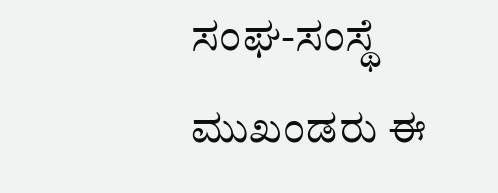ಸಂಘ-ಸಂಸ್ಥೆ ಮುಖಂಡರು ಈ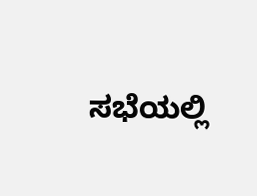ಸಭೆಯಲ್ಲಿ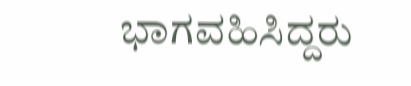ಭಾಗವಹಿಸಿದ್ದರು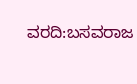ವರದಿ:ಬಸವರಾಜ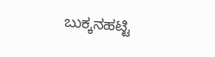ಬುಕ್ಕನಹಟ್ಟಿ